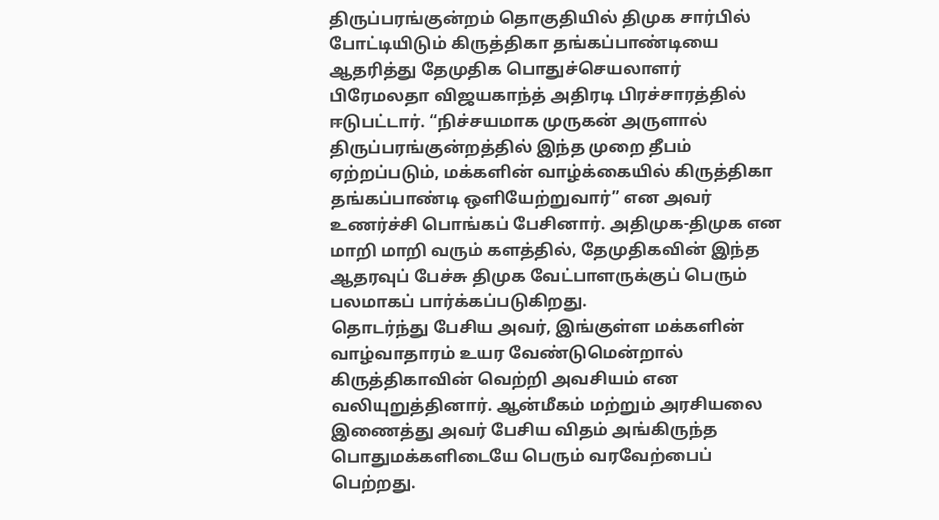திருப்பரங்குன்றம் தொகுதியில் திமுக சார்பில் போட்டியிடும் கிருத்திகா தங்கப்பாண்டியை ஆதரித்து தேமுதிக பொதுச்செயலாளர் பிரேமலதா விஜயகாந்த் அதிரடி பிரச்சாரத்தில் ஈடுபட்டார். “நிச்சயமாக முருகன் அருளால் திருப்பரங்குன்றத்தில் இந்த முறை தீபம் ஏற்றப்படும், மக்களின் வாழ்க்கையில் கிருத்திகா தங்கப்பாண்டி ஒளியேற்றுவார்” என அவர் உணர்ச்சி பொங்கப் பேசினார். அதிமுக-திமுக என மாறி மாறி வரும் களத்தில், தேமுதிகவின் இந்த ஆதரவுப் பேச்சு திமுக வேட்பாளருக்குப் பெரும் பலமாகப் பார்க்கப்படுகிறது.
தொடர்ந்து பேசிய அவர், இங்குள்ள மக்களின் வாழ்வாதாரம் உயர வேண்டுமென்றால் கிருத்திகாவின் வெற்றி அவசியம் என வலியுறுத்தினார். ஆன்மீகம் மற்றும் அரசியலை இணைத்து அவர் பேசிய விதம் அங்கிருந்த பொதுமக்களிடையே பெரும் வரவேற்பைப் பெற்றது.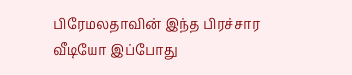பிரேமலதாவின் இந்த பிரச்சார வீடியோ இப்போது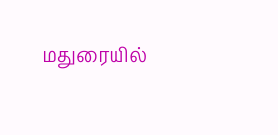மதுரையில்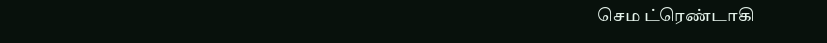செம ட்ரெண்டாகி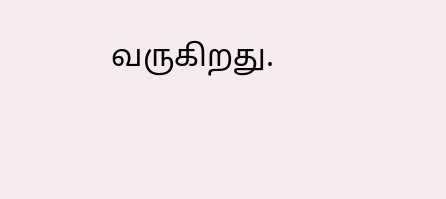வருகிறது.